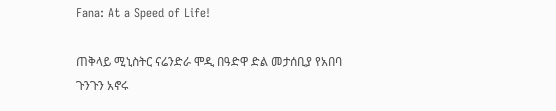Fana: At a Speed of Life!

ጠቅላይ ሚኒስትር ናሬንድራ ሞዲ በዓድዋ ድል መታሰቢያ የአበባ ጉንጉን አኖሩ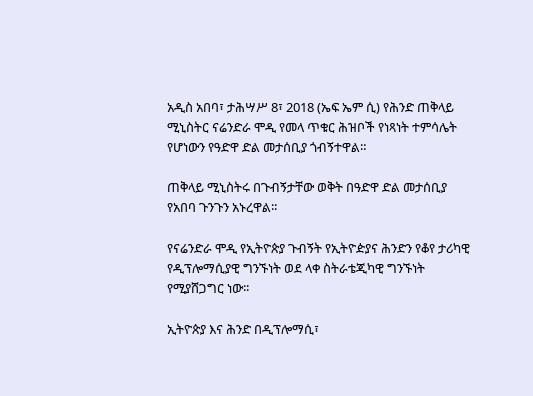አዲስ አበባ፣ ታሕሣሥ 8፣ 2018 (ኤፍ ኤም ሲ) የሕንድ ጠቅላይ ሚኒስትር ናሬንድራ ሞዲ የመላ ጥቁር ሕዝቦች የነጻነት ተምሳሌት የሆነውን የዓድዋ ድል መታሰቢያ ጎብኝተዋል።

ጠቅላይ ሚኒስትሩ በጉብኝታቸው ወቅት በዓድዋ ድል መታሰቢያ የአበባ ጉንጉን አኑረዋል፡፡

የናሬንድራ ሞዲ የኢትዮጵያ ጉብኝት የኢትዮዽያና ሕንድን የቆየ ታሪካዊ የዲፕሎማሲያዊ ግንኙነት ወደ ላቀ ስትራቴጂካዊ ግንኙነት የሚያሸጋግር ነው፡፡

ኢትዮጵያ እና ሕንድ በዲፕሎማሲ፣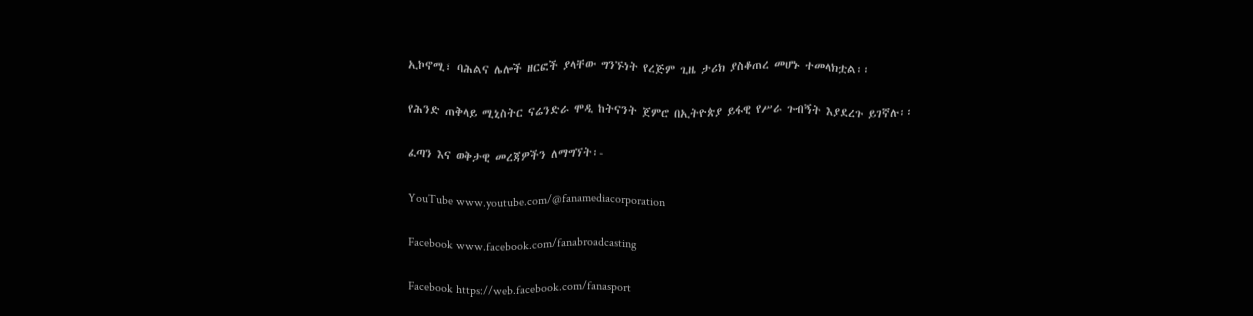ኢኮኖሚ፣ ባሕልና ሌሎች ዘርፎች ያላቸው ግንኙነት የረጅም ጊዜ ታሪክ ያስቆጠረ መሆኑ ተመላክቷል፡፡

የሕንድ ጠቅላይ ሚኒስትር ናሬንድራ ሞዲ ከትናንት ጀምሮ በኢትዮጵያ ይፋዊ የሥራ ጉብኝት እያደረጉ ይገኛሉ፡፡

ፈጣን እና ወቅታዊ መረጃዎችን ለማግኘት፡-

YouTube www.youtube.com/@fanamediacorporation

Facebook www.facebook.com/fanabroadcasting

Facebook https://web.facebook.com/fanasport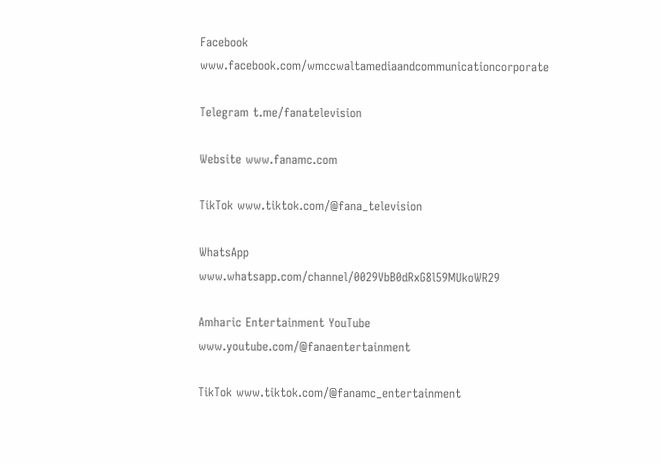Facebook www.facebook.com/wmccwaltamediaandcommunicationcorporate

Telegram t.me/fanatelevision

Website www.fanamc.com

TikTok www.tiktok.com/@fana_television

WhatsApp www.whatsapp.com/channel/0029VbB0dRxG8l59MUkoWR29

Amharic Entertainment YouTube www.youtube.com/@fanaentertainment

TikTok www.tiktok.com/@fanamc_entertainment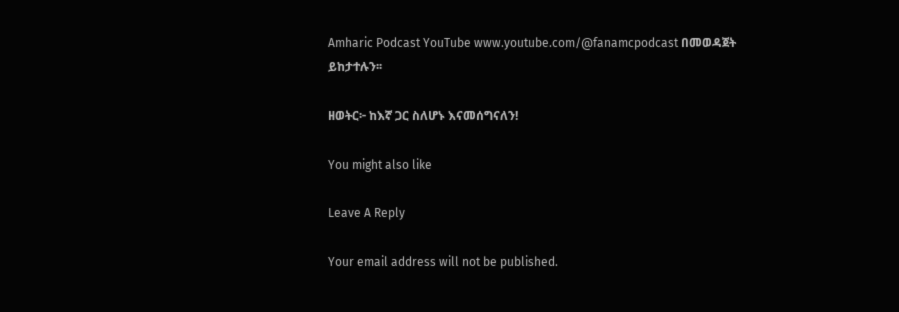Amharic Podcast YouTube www.youtube.com/@fanamcpodcast በመወዳጀት ይከታተሉን፡፡

ዘወትር፦ ከእኛ ጋር ስለሆኑ እናመሰግናለን!

You might also like

Leave A Reply

Your email address will not be published.